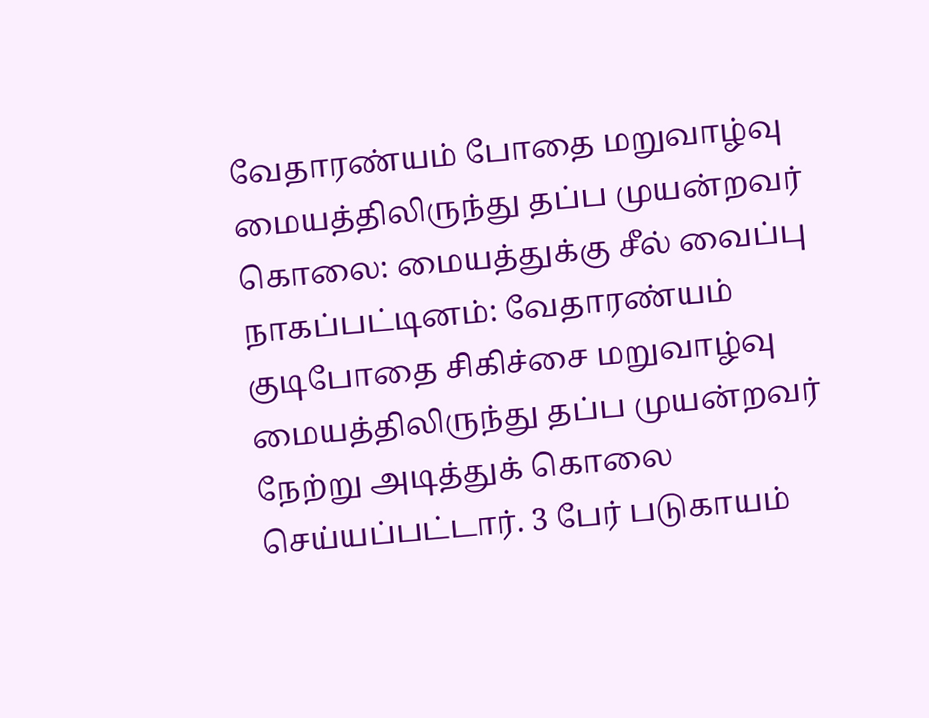வேதாரண்யம் போதை மறுவாழ்வு மையத்திலிருந்து தப்ப முயன்றவர் கொலை: மையத்துக்கு சீல் வைப்பு
நாகப்பட்டினம்: வேதாரண்யம் குடிபோதை சிகிச்சை மறுவாழ்வு மையத்திலிருந்து தப்ப முயன்றவர் நேற்று அடித்துக் கொலை செய்யப்பட்டார். 3 பேர் படுகாயம்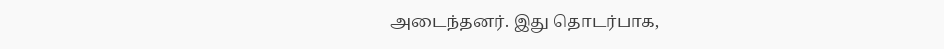அடைந்தனர். இது தொடர்பாக,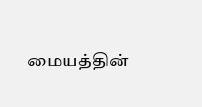மையத்தின்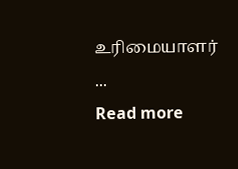உரிமையாளர் ...
Read more